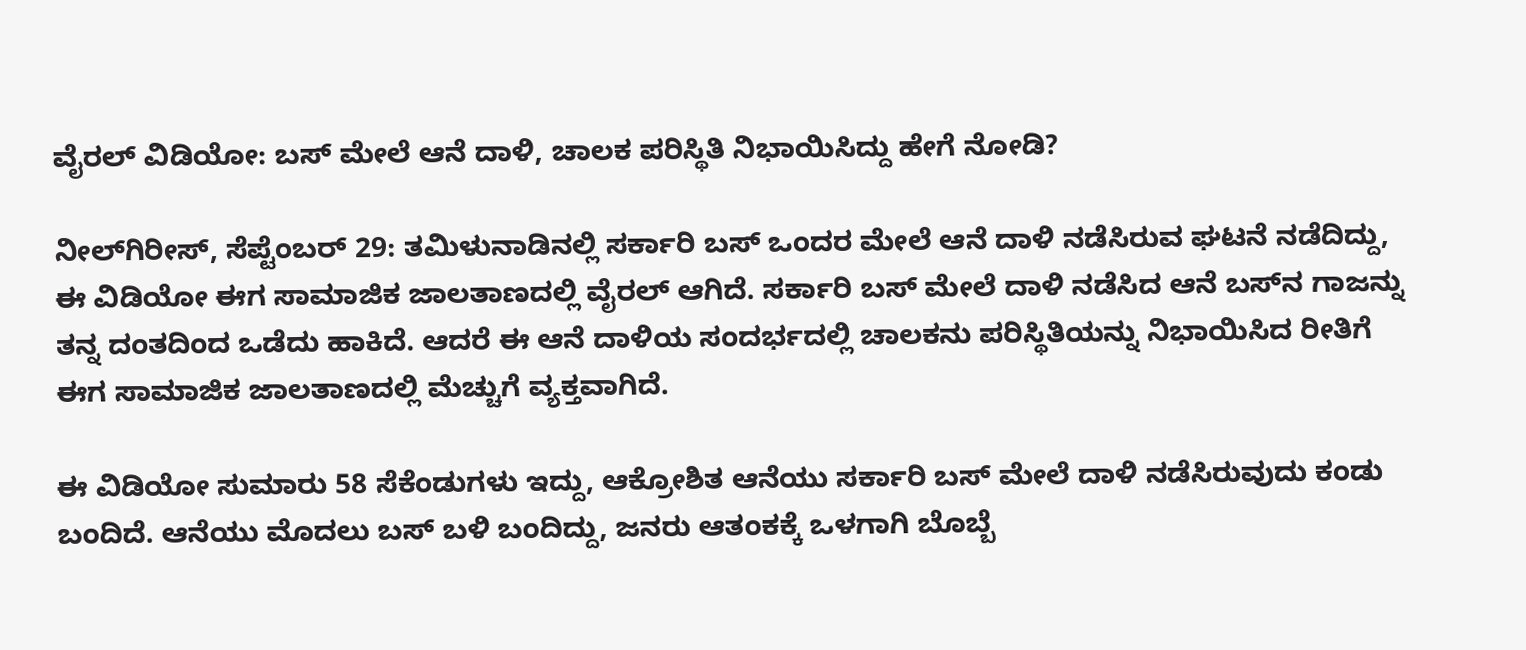ವೈರಲ್‌ ವಿಡಿಯೋ: ಬಸ್‌ ಮೇಲೆ ಆನೆ ದಾಳಿ, ಚಾಲಕ ಪರಿಸ್ಥಿತಿ ನಿಭಾಯಿಸಿದ್ದು ಹೇಗೆ ನೋಡಿ?

ನೀಲ್‌ಗಿರೀಸ್, ಸೆಪ್ಟೆಂಬರ್‌ 29: ತಮಿಳುನಾಡಿನಲ್ಲಿ ಸರ್ಕಾರಿ ಬಸ್‌ ಒಂದರ ಮೇಲೆ ಆನೆ ದಾಳಿ ನಡೆಸಿರುವ ಘಟನೆ ನಡೆದಿದ್ದು, ಈ ವಿಡಿಯೋ ಈಗ ಸಾಮಾಜಿಕ ಜಾಲತಾಣದಲ್ಲಿ ವೈರಲ್‌ ಆಗಿದೆ. ಸರ್ಕಾರಿ ಬಸ್‌ ಮೇಲೆ ದಾಳಿ ನಡೆಸಿದ ಆನೆ ಬಸ್‌ನ ಗಾಜನ್ನು ತನ್ನ ದಂತದಿಂದ ಒಡೆದು ಹಾಕಿದೆ. ಆದರೆ ಈ ಆನೆ ದಾಳಿಯ ಸಂದರ್ಭದಲ್ಲಿ ಚಾಲಕನು ಪರಿಸ್ಥಿತಿಯನ್ನು ನಿಭಾಯಿಸಿದ ರೀತಿಗೆ ಈಗ ಸಾಮಾಜಿಕ ಜಾಲತಾಣದಲ್ಲಿ ಮೆಚ್ಚುಗೆ ವ್ಯಕ್ತವಾಗಿದೆ.

ಈ ವಿಡಿಯೋ ಸುಮಾರು 58 ಸೆಕೆಂಡುಗಳು ಇದ್ದು, ಆಕ್ರೋಶಿತ ಆನೆಯು ಸರ್ಕಾರಿ ಬಸ್‌ ಮೇಲೆ ದಾಳಿ ನಡೆಸಿರುವುದು ಕಂಡು ಬಂದಿದೆ. ಆನೆಯು ಮೊದಲು ಬಸ್‌ ಬಳಿ ಬಂದಿದ್ದು, ಜನರು ಆತಂಕಕ್ಕೆ ಒಳಗಾಗಿ ಬೊಬ್ಬೆ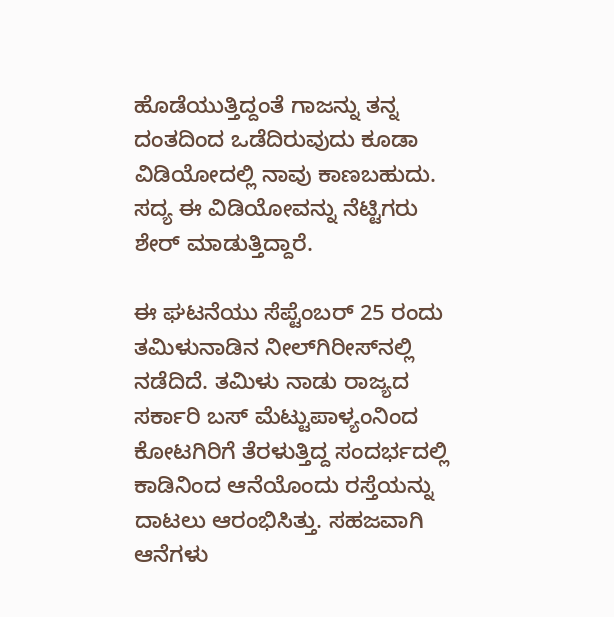ಹೊಡೆಯುತ್ತಿದ್ದಂತೆ ಗಾಜನ್ನು ತನ್ನ ದಂತದಿಂದ ಒಡೆದಿರುವುದು ಕೂಡಾ ವಿಡಿಯೋದಲ್ಲಿ ನಾವು ಕಾಣಬಹುದು. ಸದ್ಯ ಈ ವಿಡಿಯೋವನ್ನು ನೆಟ್ಟಿಗರು ಶೇರ್‌ ಮಾಡುತ್ತಿದ್ದಾರೆ.

ಈ ಘಟನೆಯು ಸೆಪ್ಟೆಂಬರ್‍ 25 ರಂದು ತಮಿಳುನಾಡಿನ ನೀಲ್‌ಗಿರೀಸ್‌ನಲ್ಲಿ ನಡೆದಿದೆ. ತಮಿಳು ನಾಡು ರಾಜ್ಯದ ಸರ್ಕಾರಿ ಬಸ್‌ ಮೆಟ್ಟುಪಾಳ್ಯಂನಿಂದ ಕೋಟಗಿರಿಗೆ ತೆರಳುತ್ತಿದ್ದ ಸಂದರ್ಭದಲ್ಲಿ ಕಾಡಿನಿಂದ ಆನೆಯೊಂದು ರಸ್ತೆಯನ್ನು ದಾಟಲು ಆರಂಭಿಸಿತ್ತು. ಸಹಜವಾಗಿ ಆನೆಗಳು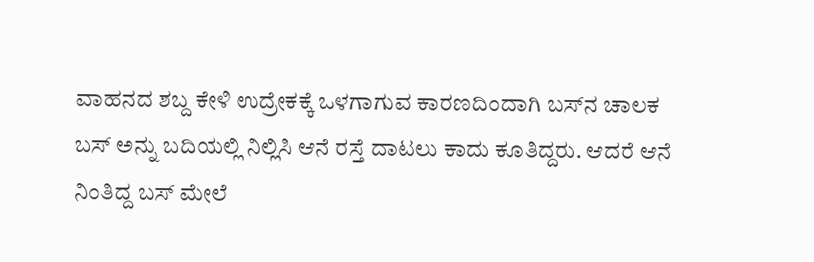ವಾಹನದ ಶಬ್ದ ಕೇಳಿ ಉದ್ರೇಕಕ್ಕೆ ಒಳಗಾಗುವ ಕಾರಣದಿಂದಾಗಿ ಬಸ್‌ನ ಚಾಲಕ ಬಸ್‌ ಅನ್ನು ಬದಿಯಲ್ಲಿ ನಿಲ್ಲಿಸಿ ಆನೆ ರಸ್ತೆ ದಾಟಲು ಕಾದು ಕೂತಿದ್ದರು. ಆದರೆ ಆನೆ ನಿಂತಿದ್ದ ಬಸ್‌ ಮೇಲೆ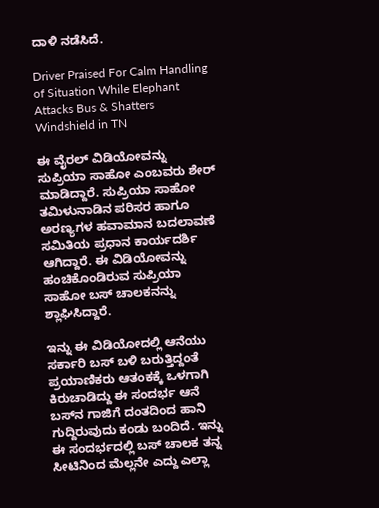ದಾಳಿ ನಡೆಸಿದೆ.

Driver Praised For Calm Handling of Situation While Elephant Attacks Bus & Shatters Windshield in TN

ಈ ವೈರಲ್‌ ವಿಡಿಯೋವನ್ನು ಸುಪ್ರಿಯಾ ಸಾಹೋ ಎಂಬವರು ಶೇರ್‌ ಮಾಡಿದ್ದಾರೆ. ಸುಪ್ರಿಯಾ ಸಾಹೋ ತಮಿಳುನಾಡಿನ ಪರಿಸರ ಹಾಗೂ ಅರಣ್ಯಗಳ ಹವಾಮಾನ ಬದಲಾವಣೆ ಸಮಿತಿಯ ಪ್ರಧಾನ ಕಾರ್ಯದರ್ಶಿ ಆಗಿದ್ದಾರೆ. ಈ ವಿಡಿಯೋವನ್ನು ಹಂಚಿಕೊಂಡಿರುವ ಸುಪ್ರಿಯಾ ಸಾಹೋ ಬಸ್‌ ಚಾಲಕನನ್ನು ಶ್ಲಾಘಿಸಿದ್ದಾರೆ.

ಇನ್ನು ಈ ವಿಡಿಯೋದಲ್ಲಿ ಆನೆಯು ಸರ್ಕಾರಿ ಬಸ್‌ ಬಳಿ ಬರುತ್ತಿದ್ದಂತೆ ಪ್ರಯಾಣಿಕರು ಆತಂಕಕ್ಕೆ ಒಳಗಾಗಿ ಕಿರುಚಾಡಿದ್ದು ಈ ಸಂದರ್ಭ ಆನೆ ಬಸ್‌ನ ಗಾಜಿಗೆ ದಂತದಿಂದ ಹಾನಿ ಗುದ್ದಿರುವುದು ಕಂಡು ಬಂದಿದೆ. ಇನ್ನು ಈ ಸಂದರ್ಭದಲ್ಲಿ ಬಸ್‌ ಚಾಲಕ ತನ್ನ ಸೀಟಿನಿಂದ ಮೆಲ್ಲನೇ ಎದ್ದು ಎಲ್ಲಾ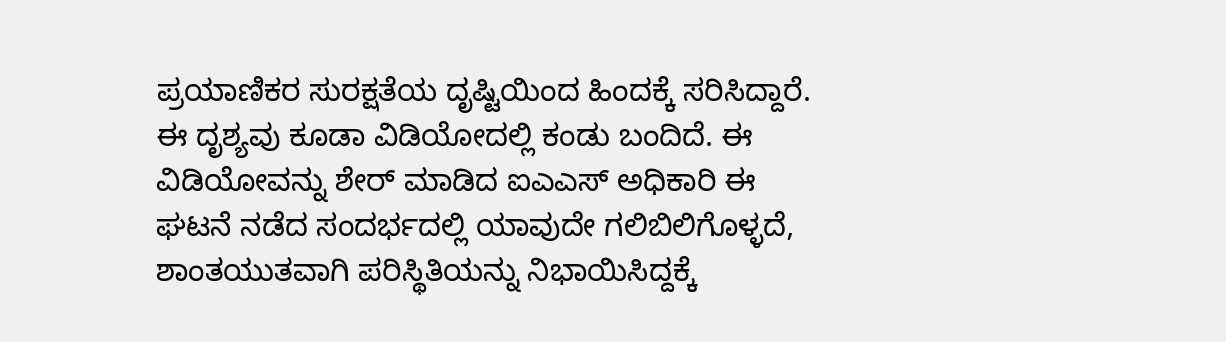ಪ್ರಯಾಣಿಕರ ಸುರಕ್ಷತೆಯ ದೃಷ್ಟಿಯಿಂದ ಹಿಂದಕ್ಕೆ ಸರಿಸಿದ್ದಾರೆ. ಈ ದೃಶ್ಯವು ಕೂಡಾ ವಿಡಿಯೋದಲ್ಲಿ ಕಂಡು ಬಂದಿದೆ. ಈ ವಿಡಿಯೋವನ್ನು ಶೇರ್‌ ಮಾಡಿದ ಐಎಎಸ್‌ ಅಧಿಕಾರಿ ಈ ಘಟನೆ ನಡೆದ ಸಂದರ್ಭದಲ್ಲಿ ಯಾವುದೇ ಗಲಿಬಿಲಿಗೊಳ್ಳದೆ, ಶಾಂತಯುತವಾಗಿ ಪರಿಸ್ಥಿತಿಯನ್ನು ನಿಭಾಯಿಸಿದ್ದಕ್ಕೆ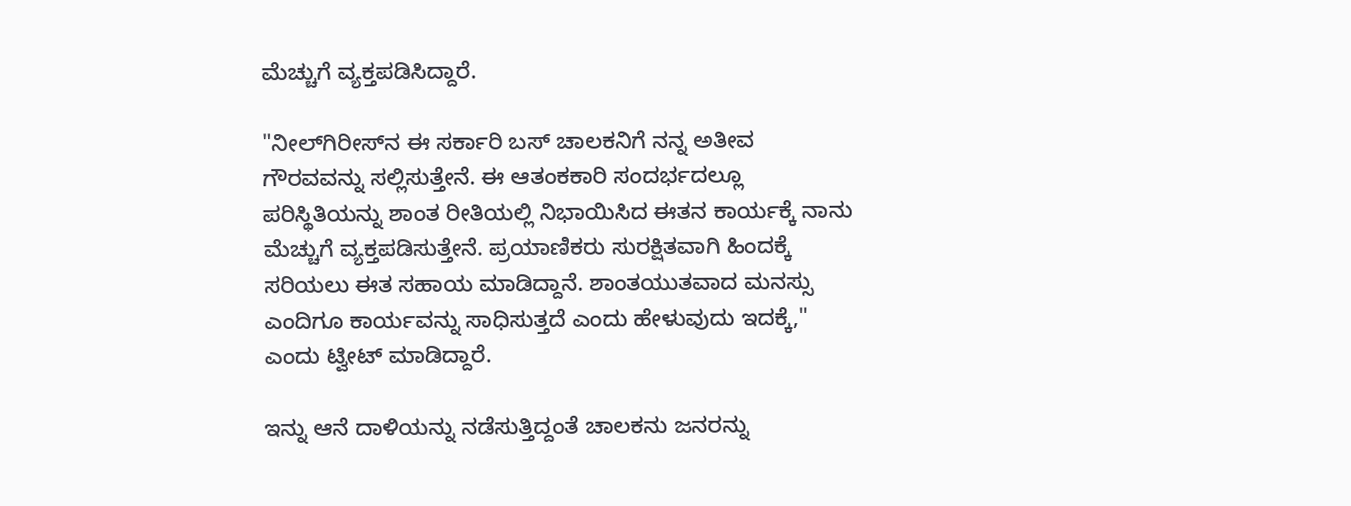ಮೆಚ್ಚುಗೆ ವ್ಯಕ್ತಪಡಿಸಿದ್ದಾರೆ.

"ನೀಲ್‌ಗಿರೀಸ್‌ನ ಈ ಸರ್ಕಾರಿ ಬಸ್‌ ಚಾಲಕನಿಗೆ ನನ್ನ ಅತೀವ ಗೌರವವನ್ನು ಸಲ್ಲಿಸುತ್ತೇನೆ. ಈ ಆತಂಕಕಾರಿ ಸಂದರ್ಭದಲ್ಲೂ ಪರಿಸ್ಥಿತಿಯನ್ನು ಶಾಂತ ರೀತಿಯಲ್ಲಿ ನಿಭಾಯಿಸಿದ ಈತನ ಕಾರ್ಯಕ್ಕೆ ನಾನು ಮೆಚ್ಚುಗೆ ವ್ಯಕ್ತಪಡಿಸು‌ತ್ತೇನೆ. ಪ್ರಯಾಣಿಕರು ಸುರಕ್ಷಿತವಾಗಿ ಹಿಂದಕ್ಕೆ ಸರಿಯಲು ಈತ ಸಹಾಯ ಮಾಡಿದ್ದಾನೆ. ಶಾಂತಯುತವಾದ ಮನಸ್ಸು ಎಂದಿಗೂ ಕಾರ್ಯವನ್ನು ಸಾಧಿಸುತ್ತದೆ ಎಂದು ಹೇಳುವುದು ಇದಕ್ಕೆ," ಎಂದು ಟ್ವೀಟ್‌ ಮಾಡಿದ್ದಾರೆ.

ಇನ್ನು ಆನೆ ದಾಳಿಯನ್ನು ನಡೆಸುತ್ತಿದ್ದಂತೆ ಚಾಲಕನು ಜನರನ್ನು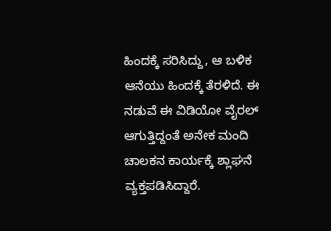ಹಿಂದಕ್ಕೆ ಸರಿಸಿದ್ದು, ಆ ಬಳಿಕ ಆನೆಯು ಹಿಂದಕ್ಕೆ ತೆರಳಿದೆ. ಈ ನಡುವೆ ಈ ವಿಡಿಯೋ ವೈರಲ್‌ ಆಗುತ್ತಿದ್ದಂತೆ ಅನೇಕ ಮಂದಿ ಚಾಲಕನ ಕಾರ್ಯಕ್ಕೆ ಶ್ಲಾಘನೆ ವ್ಯಕ್ತಪಡಿಸಿದ್ದಾರೆ.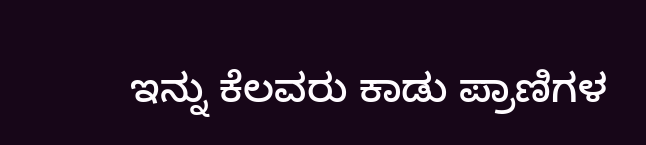ಇನ್ನು ಕೆಲವರು ಕಾಡು ಪ್ರಾಣಿಗಳ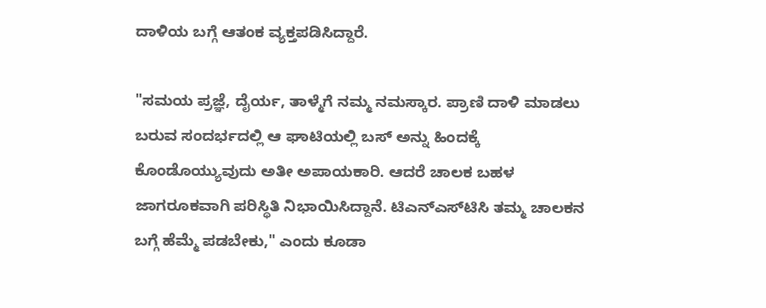ದಾಳಿಯ ಬಗ್ಗೆ ಆತಂಕ ವ್ಯಕ್ತಪಡಿಸಿದ್ದಾರೆ.

"ಸಮಯ ಪ್ರಜ್ಞೆ, ದೈರ್ಯ, ತಾಳ್ಮೆಗೆ ನಮ್ಮ ನಮಸ್ಕಾರ. ಪ್ರಾಣಿ ದಾಳಿ ಮಾಡಲು ಬರುವ ಸಂದರ್ಭದಲ್ಲಿ ಆ ಘಾಟಿಯಲ್ಲಿ ಬಸ್‌ ಅನ್ನು ಹಿಂದಕ್ಕೆ ಕೊಂಡೊಯ್ಯುವುದು ಅತೀ ಅಪಾಯಕಾರಿ. ಆದರೆ ಚಾಲಕ ಬಹಳ ಜಾಗರೂಕವಾಗಿ ಪರಿಸ್ಥಿತಿ ನಿಭಾಯಿಸಿದ್ದಾನೆ. ಟಿಎನ್‌ಎಸ್‌ಟಿಸಿ ತಮ್ಮ ಚಾಲಕನ ಬಗ್ಗೆ ಹೆಮ್ಮೆ ಪಡಬೇಕು," ಎಂದು ಕೂಡಾ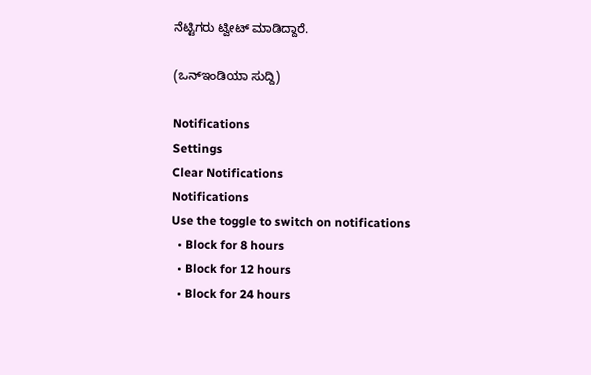ನೆಟ್ಟಿಗರು ಟ್ವೀಟ್‌ ಮಾಡಿದ್ದಾರೆ.

(ಒನ್‌ಇಂಡಿಯಾ ಸುದ್ದಿ)

Notifications
Settings
Clear Notifications
Notifications
Use the toggle to switch on notifications
  • Block for 8 hours
  • Block for 12 hours
  • Block for 24 hours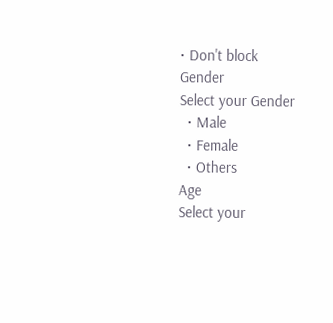• Don't block
Gender
Select your Gender
  • Male
  • Female
  • Others
Age
Select your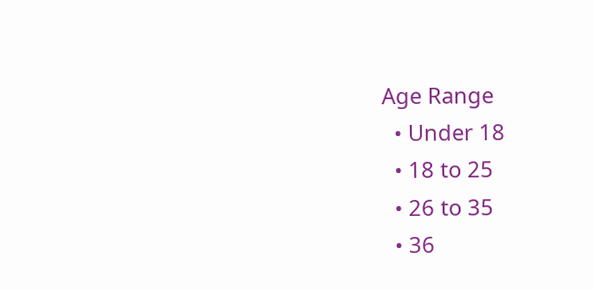Age Range
  • Under 18
  • 18 to 25
  • 26 to 35
  • 36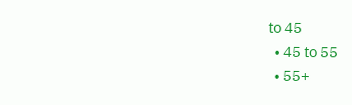to 45
  • 45 to 55
  • 55+